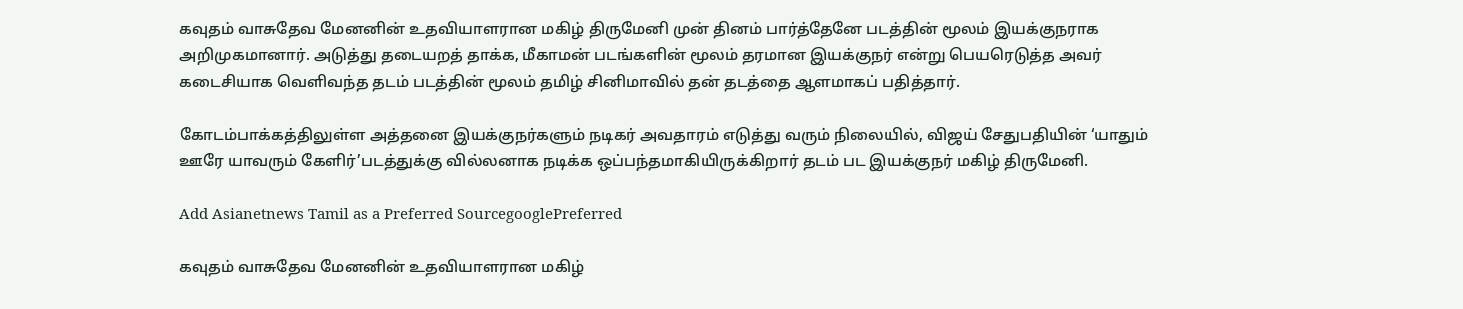கவுதம் வாசுதேவ மேனனின் உதவியாளரான மகிழ் திருமேனி முன் தினம் பார்த்தேனே படத்தின் மூலம் இயக்குநராக அறிமுகமானார். அடுத்து தடையறத் தாக்க, மீகாமன் படங்களின் மூலம் தரமான இயக்குநர் என்று பெயரெடுத்த அவர் கடைசியாக வெளிவந்த தடம் படத்தின் மூலம் தமிழ் சினிமாவில் தன் தடத்தை ஆளமாகப் பதித்தார்.

கோடம்பாக்கத்திலுள்ள அத்தனை இயக்குநர்களும் நடிகர் அவதாரம் எடுத்து வரும் நிலையில், விஜய் சேதுபதியின் ‘யாதும் ஊரே யாவரும் கேளிர்’படத்துக்கு வில்லனாக நடிக்க ஒப்பந்தமாகியிருக்கிறார் தடம் பட இயக்குநர் மகிழ் திருமேனி.

Add Asianetnews Tamil as a Preferred SourcegooglePreferred

கவுதம் வாசுதேவ மேனனின் உதவியாளரான மகிழ்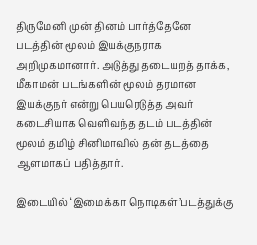திருமேனி முன் தினம் பார்த்தேனே படத்தின் மூலம் இயக்குநராக அறிமுகமானார். அடுத்து தடையறத் தாக்க, மீகாமன் படங்களின் மூலம் தரமான இயக்குநர் என்று பெயரெடுத்த அவர் கடைசியாக வெளிவந்த தடம் படத்தின் மூலம் தமிழ் சினிமாவில் தன் தடத்தை ஆளமாகப் பதித்தார்.

இடையில் ‘இமைக்கா நொடிகள்’படத்துக்கு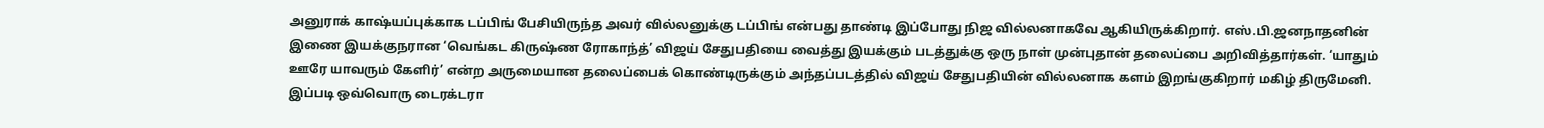அனுராக் காஷ்யப்புக்காக டப்பிங் பேசியிருந்த அவர் வில்லனுக்கு டப்பிங் என்பது தாண்டி இப்போது நிஜ வில்லனாகவே ஆகியிருக்கிறார். எஸ்.பி.ஜனநாதனின் இணை இயக்குநரான ‘வெங்கட கிருஷ்ண ரோகாந்த்’ விஜய் சேதுபதியை வைத்து இயக்கும் படத்துக்கு ஒரு நாள் முன்புதான் தலைப்பை அறிவித்தார்கள். ‘யாதும் ஊரே யாவரும் கேளிர்’ என்ற அருமையான தலைப்பைக் கொண்டிருக்கும் அந்தப்படத்தில் விஜய் சேதுபதியின் வில்லனாக களம் இறங்குகிறார் மகிழ் திருமேனி. இப்படி ஒவ்வொரு டைரக்டரா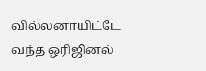வில்லனாயிட்டே வந்த ஒரிஜினல்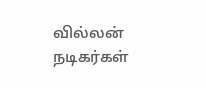வில்லன் நடிகர்கள்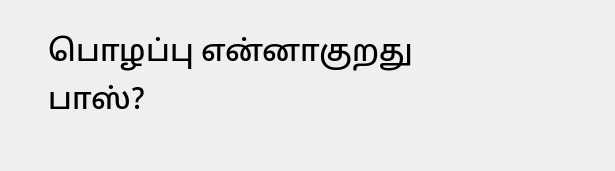பொழப்பு என்னாகுறது பாஸ்?